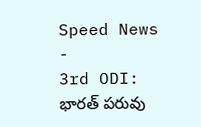Speed News
-
3rd ODI: భారత్ పరువు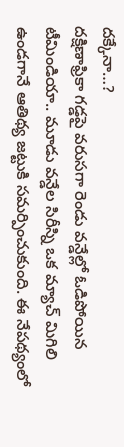దక్కేనా…?
దక్షిణాఫ్రికా గడ్డపై వరుసగా రెండు వన్డేల్లో ఓడిపోయిన టీమిండియా.. మూడు వన్డేల సిరీస్ని ఒక మ్యాచ్ మిగిలి ఉండగానే ఆతిథ్య జట్టుకి సమర్పించుకుంది. ఈ నేపథ్యంలో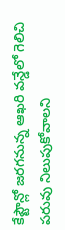కేప్టౌన్లో జరగనున్న ఆఖరి వన్డేలో గెలిచి పరువు నిలుపుకోవాలని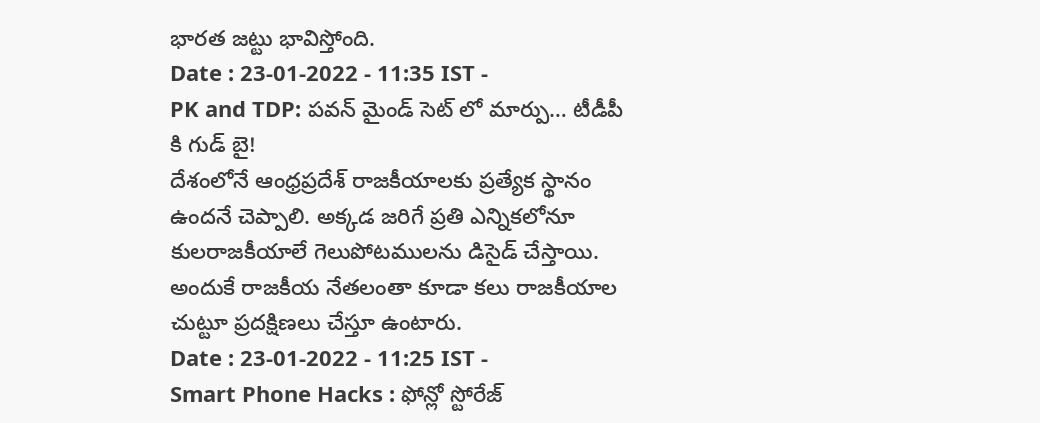భారత జట్టు భావిస్తోంది.
Date : 23-01-2022 - 11:35 IST -
PK and TDP: పవన్ మైండ్ సెట్ లో మార్పు… టీడీపీ కి గుడ్ బై!
దేశంలోనే ఆంధ్రప్రదేశ్ రాజకీయాలకు ప్రత్యేక స్థానం ఉందనే చెప్పాలి. అక్కడ జరిగే ప్రతి ఎన్నికలోనూ కులరాజకీయాలే గెలుపోటములను డిసైడ్ చేస్తాయి. అందుకే రాజకీయ నేతలంతా కూడా కలు రాజకీయాల చుట్టూ ప్రదక్షిణలు చేస్తూ ఉంటారు.
Date : 23-01-2022 - 11:25 IST -
Smart Phone Hacks : ఫోన్లో స్టోరేజ్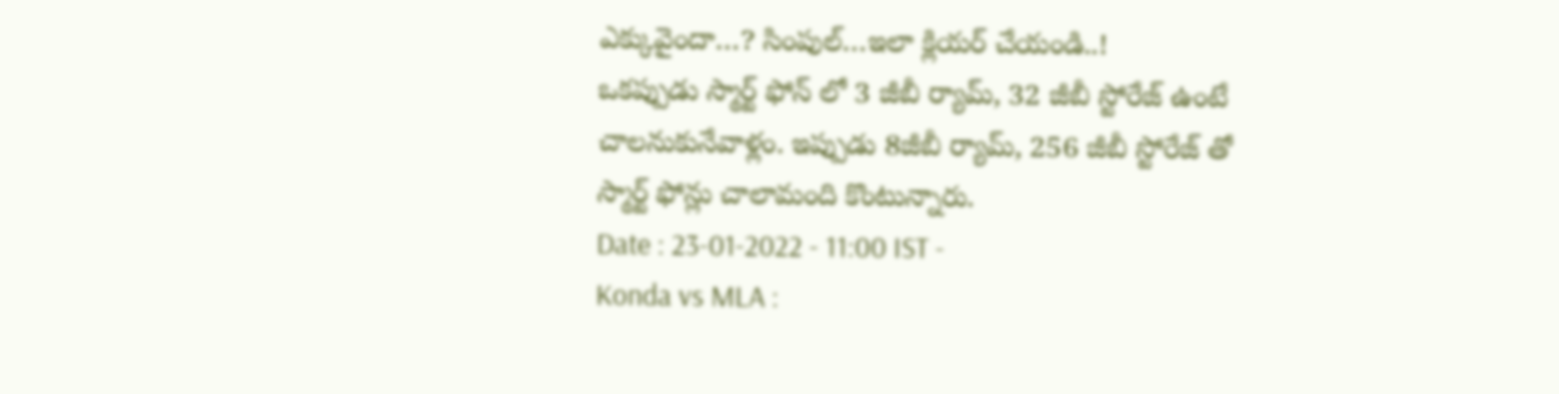ఎక్కువైందా…? సింపుల్…ఇలా క్లియర్ చేయండి..!
ఒకప్పుడు స్మార్ట్ ఫోన్ లో 3 జీబీ ర్యామ్, 32 జీబీ స్టోరేజ్ ఉంటే చాలనుకునేవాళ్లం. ఇప్పుడు 8జీబీ ర్యామ్, 256 జీబీ స్టోరేజ్ తో స్మార్ట్ ఫోన్లు చాలామంది కొంటున్నారు.
Date : 23-01-2022 - 11:00 IST -
Konda vs MLA :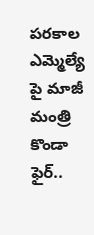పరకాల ఎమ్మెల్యే పై మాజీ మంత్రి కొండా ఫైర్..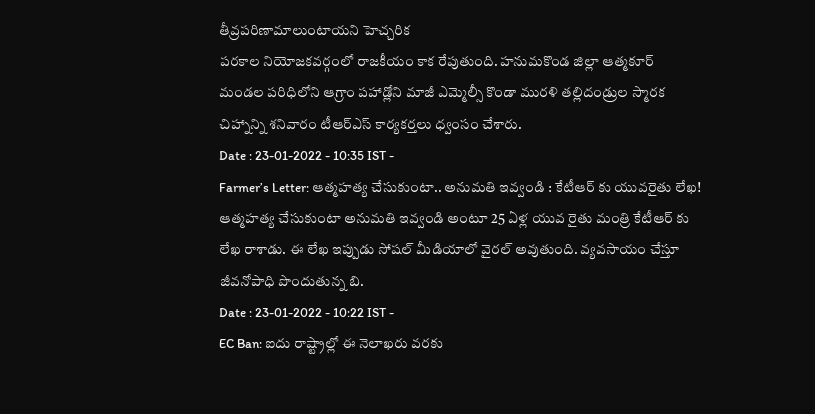తీవ్రపరిణామాలుంటాయని హెచ్చరిక
పరకాల నియోజకవర్గంలో రాజకీయం కాక రేపుతుంది. హనుమకొండ జిల్లా ఆత్మకూర్ మండల పరిధిలోని ఆగ్రాం పహాడ్లోని మాజీ ఎమ్మెల్సీ కొండా మురళి తల్లిదండ్రుల స్మారక చిహ్నాన్ని శనివారం టీఆర్ఎస్ కార్యకర్తలు ధ్వంసం చేశారు.
Date : 23-01-2022 - 10:35 IST -
Farmer’s Letter: ఆత్మహత్య చేసుకుంటా.. అనుమతి ఇవ్వండి : కేటీఆర్ కు యువరైతు లేఖ!
ఆత్మహత్య చేసుకుంటా అనుమతి ఇవ్వండి అంటూ 25 ఏళ్ల యువ రైతు మంత్రి కేటీఆర్ కు లేఖ రాశాడు. ఈ లేఖ ఇప్పుడు సోషల్ మీడియాలో వైరల్ అవుతుంది. వ్యవసాయం చేస్తూ జీవనోపాధి పొందుతున్న బి.
Date : 23-01-2022 - 10:22 IST -
EC Ban: ఐదు రాష్ట్రాల్లో ఈ నెలాఖరు వరకు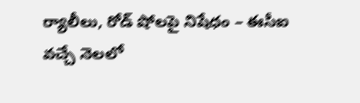ర్యాలీలు, రోడ్ షోలపై నిషేధం – ఈసీఐ
వచ్చే నెలలో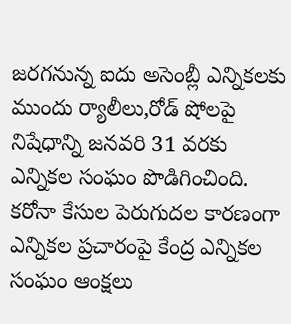జరగనున్న ఐదు అసెంబ్లీ ఎన్నికలకు ముందు ర్యాలీలు,రోడ్ షోలపై నిషేధాన్ని జనవరి 31 వరకు ఎన్నికల సంఘం పొడిగించింది. కరోనా కేసుల పెరుగుదల కారణంగా ఎన్నికల ప్రచారంపై కేంద్ర ఎన్నికల సంఘం ఆంక్షలు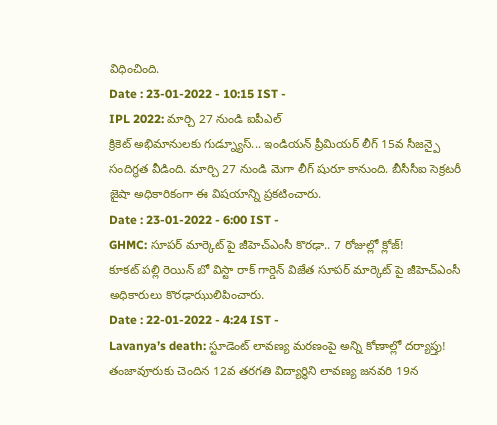విధించింది.
Date : 23-01-2022 - 10:15 IST -
IPL 2022: మార్చి 27 నుండి ఐపీఎల్
క్రికెట్ అభిమానులకు గుడ్న్యూస్... ఇండియన్ ప్రీమియర్ లీగ్ 15వ సీజన్పై సందిగ్థత వీడింది. మార్చి 27 నుండి మెగా లీగ్ షురూ కానుంది. బీసీసీఐ సెక్రటరీ జైషా అధికారికంగా ఈ విషయాన్ని ప్రకటించారు.
Date : 23-01-2022 - 6:00 IST -
GHMC: సూపర్ మార్కెట్ పై జీహెచ్ఎంసీ కొరఢా.. 7 రోజుల్లో క్లోజ్!
కూకట్ పల్లి రెయిన్ బో విస్టా రాక్ గార్డెన్ విజేత సూపర్ మార్కెట్ పై జీహెచ్ఎంసీ అధికారులు కొరఢాఝులిపించారు.
Date : 22-01-2022 - 4:24 IST -
Lavanya’s death: స్టూడెంట్ లావణ్య మరణంపై అన్ని కోణాల్లో దర్యాప్తు!
తంజావూరుకు చెందిన 12వ తరగతి విద్యార్థిని లావణ్య జనవరి 19న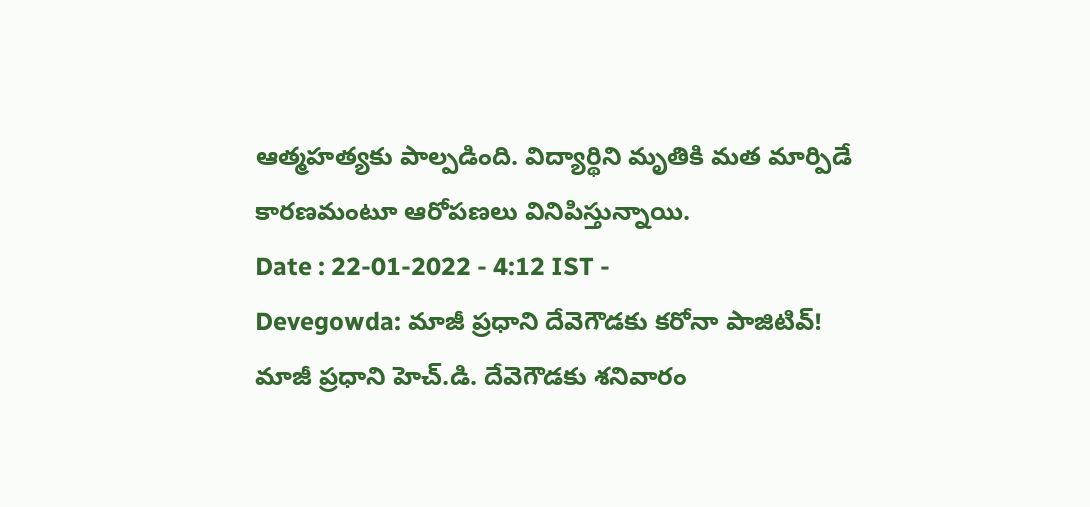ఆత్మహత్యకు పాల్పడింది. విద్యార్థిని మృతికి మత మార్పిడే కారణమంటూ ఆరోపణలు వినిపిస్తున్నాయి.
Date : 22-01-2022 - 4:12 IST -
Devegowda: మాజీ ప్రధాని దేవెగౌడకు కరోనా పాజిటివ్!
మాజీ ప్రధాని హెచ్.డి. దేవెగౌడకు శనివారం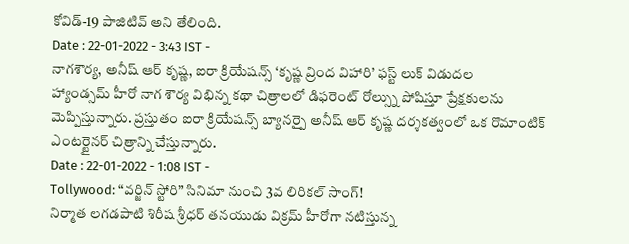కోవిడ్-19 పాజిటివ్ అని తేలింది.
Date : 22-01-2022 - 3:43 IST -
నాగశౌర్య, అనీష్ ఆర్ కృష్ణ, ఐరా క్రియేషన్స్ ‘కృష్ణ వ్రింద విహారి’ ఫస్ట్ లుక్ విడుదల
హ్యాండ్సమ్ హీరో నాగ శౌర్య విభిన్న కథా చిత్రాలలో డిఫరెంట్ రోల్స్ను పోషిస్తూ ప్రేక్షకులను మెప్పిస్తున్నారు. ప్రస్తుతం ఐరా క్రియేషన్స్ బ్యానర్పై అనీష్ ఆర్ కృష్ణ దర్శకత్వంలో ఒక రొమాంటిక్ ఎంటర్టైనర్ చిత్రాన్ని చేస్తున్నారు.
Date : 22-01-2022 - 1:08 IST -
Tollywood: “వర్జిన్ స్టోరి” సినిమా నుంచి 3వ లిరికల్ సాంగ్!
నిర్మాత లగడపాటి శిరీష శ్రీధర్ తనయుడు విక్రమ్ హీరోగా నటిస్తున్న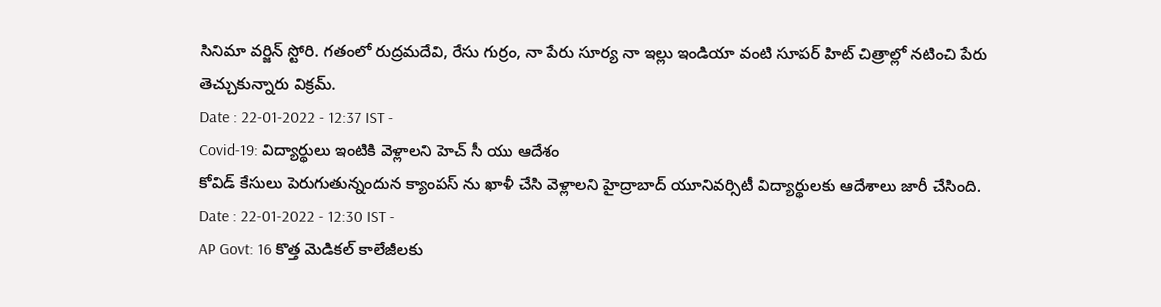సినిమా వర్జిన్ స్టోరి. గతంలో రుద్రమదేవి, రేసు గుర్రం, నా పేరు సూర్య నా ఇల్లు ఇండియా వంటి సూపర్ హిట్ చిత్రాల్లో నటించి పేరు తెచ్చుకున్నారు విక్రమ్.
Date : 22-01-2022 - 12:37 IST -
Covid-19: విద్యార్థులు ఇంటికి వెళ్లాలని హెచ్ సీ యు ఆదేశం
కోవిడ్ కేసులు పెరుగుతున్నందున క్యాంపస్ ను ఖాళీ చేసి వెళ్లాలని హైద్రాబాద్ యూనివర్సిటీ విద్యార్థులకు ఆదేశాలు జారీ చేసింది.
Date : 22-01-2022 - 12:30 IST -
AP Govt: 16 కొత్త మెడికల్ కాలేజీలకు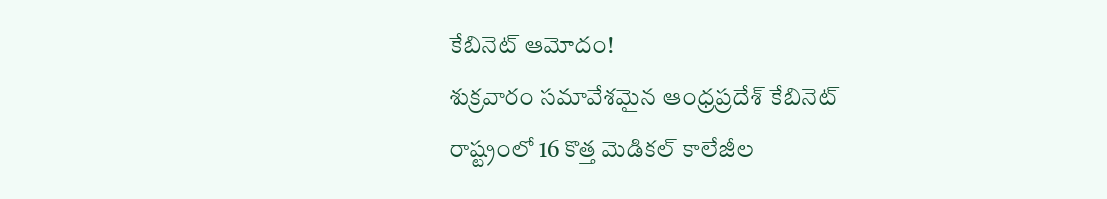కేబినెట్ ఆమోదం!
శుక్రవారం సమావేశమైన ఆంధ్రప్రదేశ్ కేబినెట్ రాష్ట్రంలో 16 కొత్త మెడికల్ కాలేజీల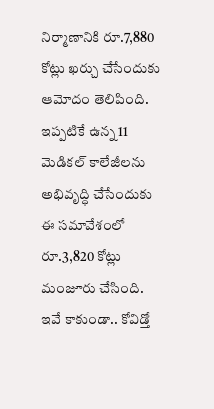నిర్మాణానికి రూ.7,880 కోట్లు ఖర్చు చేసేందుకు ఆమోదం తెలిపింది. ఇప్పటికే ఉన్న 11 మెడికల్ కాలేజీలను అభివృద్ధి చేసేందుకు ఈ సమావేశంలో రూ.3,820 కోట్లు మంజూరు చేసింది. ఇవే కాకుండా.. కోవిడ్తో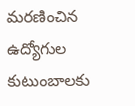మరణించిన ఉద్యోగుల కుటుంబాలకు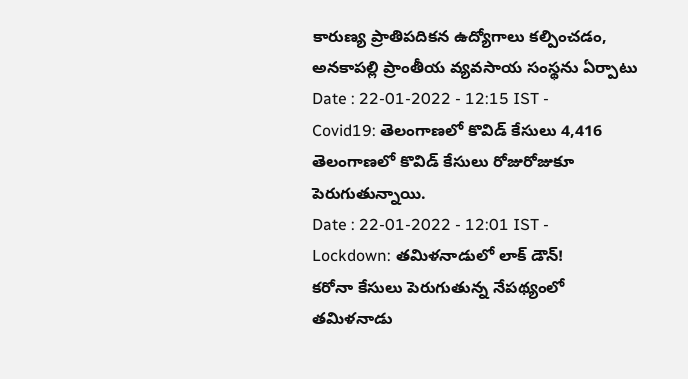కారుణ్య ప్రాతిపదికన ఉద్యోగాలు కల్పించడం, అనకాపల్లి ప్రాంతీయ వ్యవసాయ సంస్థను ఏర్పాటు
Date : 22-01-2022 - 12:15 IST -
Covid19: తెలంగాణలో కొవిడ్ కేసులు 4,416
తెలంగాణలో కొవిడ్ కేసులు రోజురోజుకూ పెరుగుతున్నాయి.
Date : 22-01-2022 - 12:01 IST -
Lockdown: తమిళనాడులో లాక్ డౌన్!
కరోనా కేసులు పెరుగుతున్న నేపథ్యంలో తమిళనాడు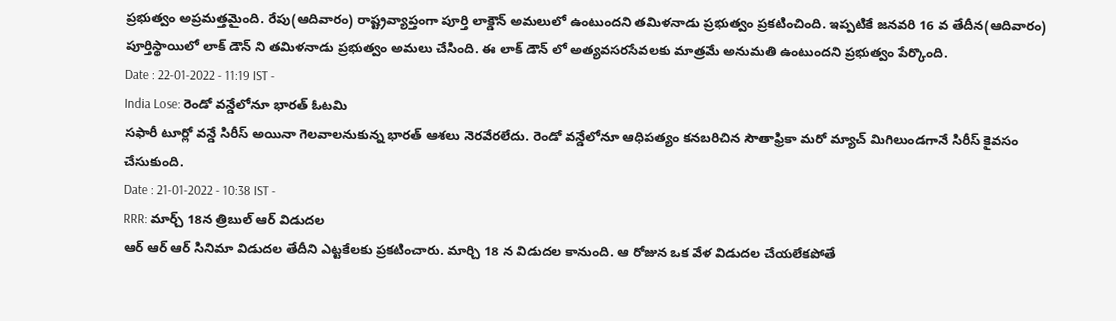ప్రభుత్వం అప్రమత్తమైంది. రేపు(ఆదివారం) రాష్ట్రవ్యాప్తంగా పూర్తి లాక్డౌన్ అమలులో ఉంటుందని తమిళనాడు ప్రభుత్వం ప్రకటించింది. ఇప్పటికే జనవరి 16 వ తేదీన(ఆదివారం) పూర్తిస్థాయిలో లాక్ డౌన్ ని తమిళనాడు ప్రభుత్వం అమలు చేసింది. ఈ లాక్ డౌన్ లో అత్యవసరసేవలకు మాత్రమే అనుమతి ఉంటుందని ప్రభుత్వం పేర్కొంది.
Date : 22-01-2022 - 11:19 IST -
India Lose: రెండో వన్డేలోనూ భారత్ ఓటమి
సఫారీ టూర్లో వన్డే సిరీస్ అయినా గెలవాలనుకున్న భారత్ ఆశలు నెరవేరలేదు. రెండో వన్డేలోనూ ఆధిపత్యం కనబరిచిన సౌతాఫ్రికా మరో మ్యాచ్ మిగిలుండగానే సిరీస్ కైవసం చేసుకుంది.
Date : 21-01-2022 - 10:38 IST -
RRR: మార్చ్ 18న త్రిబుల్ ఆర్ విడుదల
ఆర్ ఆర్ ఆర్ సినిమా విడుదల తేదీని ఎట్టకేలకు ప్రకటించారు. మార్చి 18 న విడుదల కానుంది. ఆ రోజున ఒక వేళ విడుదల చేయలేకపోతే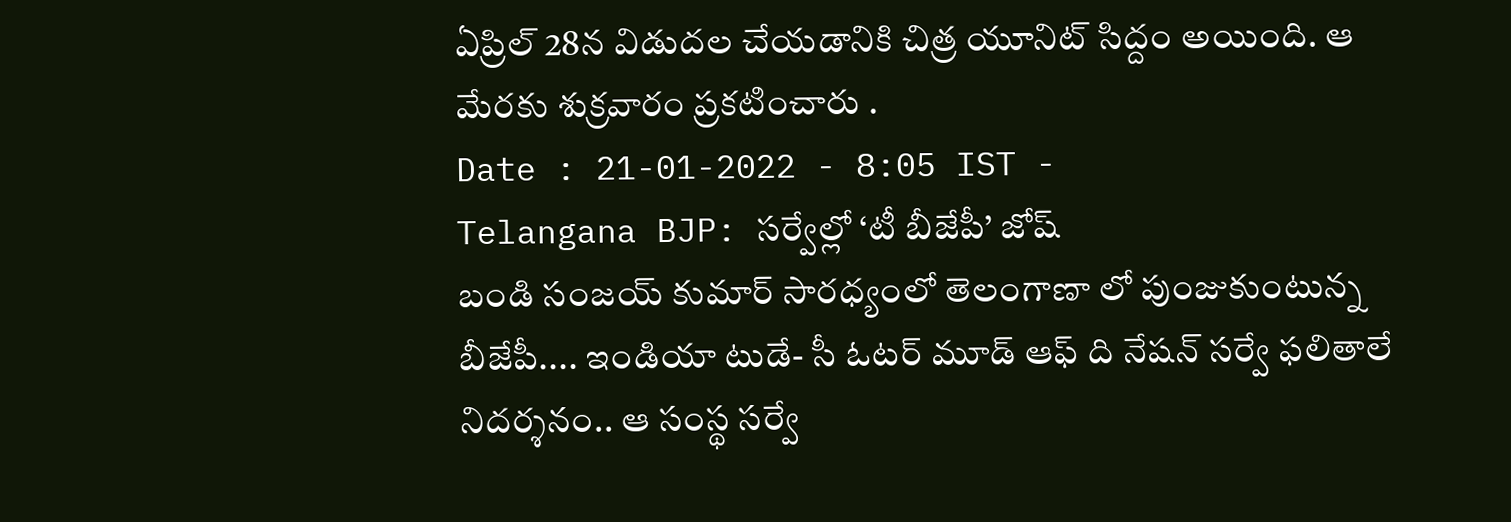ఏప్రిల్ 28న విడుదల చేయడానికి చిత్ర యూనిట్ సిద్దం అయింది. ఆ మేరకు శుక్రవారం ప్రకటించారు .
Date : 21-01-2022 - 8:05 IST -
Telangana BJP: సర్వేల్లో ‘టీ బీజేపీ’ జోష్
బండి సంజయ్ కుమార్ సారధ్యంలో తెలంగాణా లో పుంజుకుంటున్న బీజేపీ.... ఇండియా టుడే- సీ ఓటర్ మూడ్ ఆఫ్ ది నేషన్ సర్వే ఫలితాలే నిదర్శనం.. ఆ సంస్థ సర్వే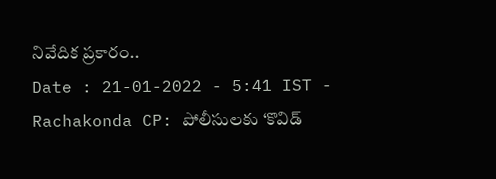నివేదిక ప్రకారం..
Date : 21-01-2022 - 5:41 IST -
Rachakonda CP: పోలీసులకు ‘కొవిడ్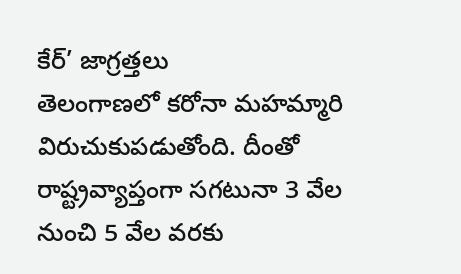కేర్’ జాగ్రత్తలు
తెలంగాణలో కరోనా మహమ్మారి విరుచుకుపడుతోంది. దీంతో రాష్ట్రవ్యాప్తంగా సగటునా 3 వేల నుంచి 5 వేల వరకు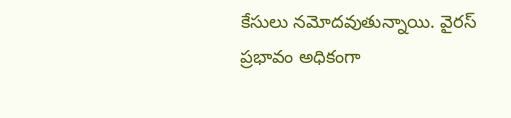కేసులు నమోదవుతున్నాయి. వైరస్ ప్రభావం అధికంగా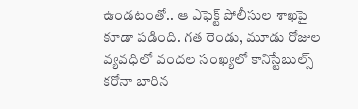ఉండటంతో.. ఆ ఎఫెక్ట్ పోలీసుల శాఖపై కూడా పడింది. గత రెండు, మూడు రోజుల వ్యవధిలో వందల సంఖ్యలో కానిస్టేబుల్స్ కరోనా బారిన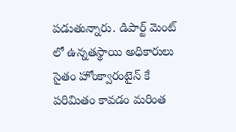పడుతున్నారు. డిపార్ట్ మెంట్ లో ఉన్నతస్థాయి అధికారులు సైతం హోంక్వారంటైన్ కే పరిమితం కావడం మరింత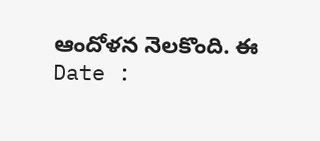ఆందోళన నెలకొంది. ఈ
Date :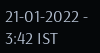21-01-2022 - 3:42 IST